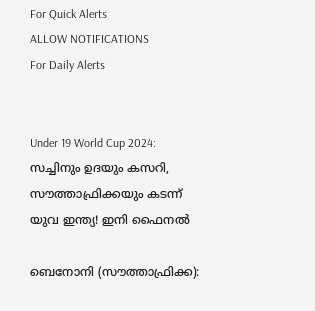For Quick Alerts
ALLOW NOTIFICATIONS
For Daily Alerts


Under 19 World Cup 2024: സച്ചിനും ഉദയും കസറി, സൗത്താഫ്രിക്കയും കടന്ന് യുവ ഇന്ത്യ! ഇനി ഫൈനല്‍

ബെനോനി (സൗത്താഫ്രിക്ക):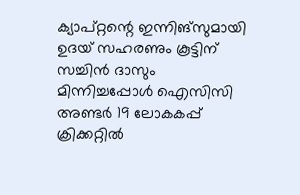ക്യാപ്റ്റന്റെ ഇന്നിങ്‌സുമായി ഉദയ് സഹരണും കൂട്ടിന് സച്ചിന്‍ ദാസും മിന്നിച്ചപ്പോള്‍ ഐസിസി അണ്ടര്‍ 19 ലോകകപ്പ് ക്രിക്കറ്റില്‍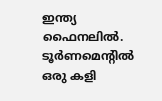ഇന്ത്യ ഫൈനലില്‍. ടൂര്‍ണമെന്റില്‍ ഒരു കളി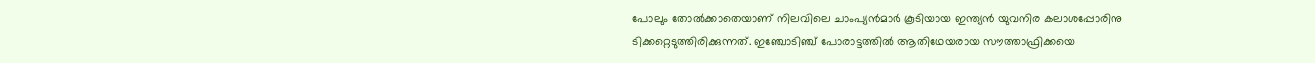പോലും തോല്‍ക്കാതെയാണ് നിലവിലെ ചാംപ്യന്‍മാര്‍ കൂടിയായ ഇന്ത്യന്‍ യുവനിര കലാശപ്പോരിനു ടിക്കറ്റെടുത്തിരിക്കുന്നത്. ഇഞ്ചോടിഞ്ച് പോരാട്ടത്തില്‍ ആതിഥേയരായ സൗത്താഫ്രിക്കയെ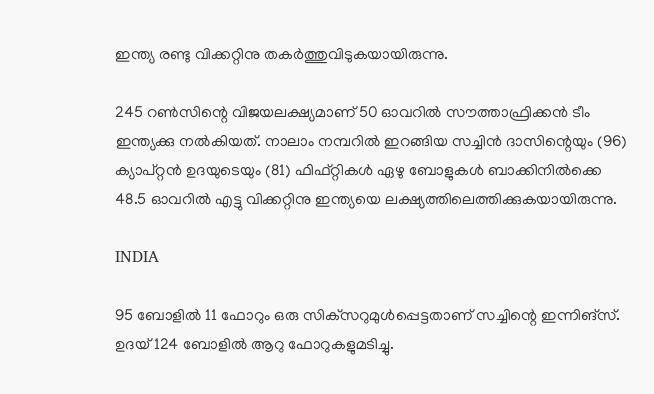ഇന്ത്യ രണ്ടു വിക്കറ്റിനു തകര്‍ത്തുവിടുകയായിരുന്നു.

245 റണ്‍സിന്റെ വിജയലക്ഷ്യമാണ് 50 ഓവറില്‍ സൗത്താഫ്രിക്കന്‍ ടീം ഇന്ത്യക്കു നല്‍കിയത്. നാലാം നമ്പറില്‍ ഇറങ്ങിയ സച്ചിന്‍ ദാസിന്റെയും (96) ക്യാപ്റ്റന്‍ ഉദയുടെയും (81) ഫിഫ്റ്റികള്‍ ഏഴു ബോളുകള്‍ ബാക്കിനില്‍ക്കെ 48.5 ഓവറില്‍ എട്ടു വിക്കറ്റിനു ഇന്ത്യയെ ലക്ഷ്യത്തിലെത്തിക്കുകയായിരുന്നു.

INDIA

95 ബോളില്‍ 11 ഫോറും ഒരു സിക്‌സറുമുള്‍പ്പെട്ടതാണ് സച്ചിന്റെ ഇന്നിങ്‌സ്. ഉദയ് 124 ബോളില്‍ ആറു ഫോറുകളുമടിച്ചു.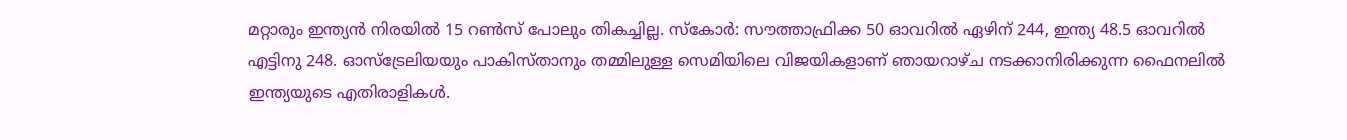മറ്റാരും ഇന്ത്യന്‍ നിരയില്‍ 15 റണ്‍സ് പോലും തികച്ചില്ല. സ്‌കോര്‍: സൗത്താഫ്രിക്ക 50 ഓവറില്‍ ഏഴിന് 244, ഇന്ത്യ 48.5 ഓവറില്‍ എട്ടിനു 248. ഓസ്‌ട്രേലിയയും പാകിസ്താനും തമ്മിലുള്ള സെമിയിലെ വിജയികളാണ് ഞായറാഴ്ച നടക്കാനിരിക്കുന്ന ഫൈനലില്‍ ഇന്ത്യയുടെ എതിരാളികള്‍.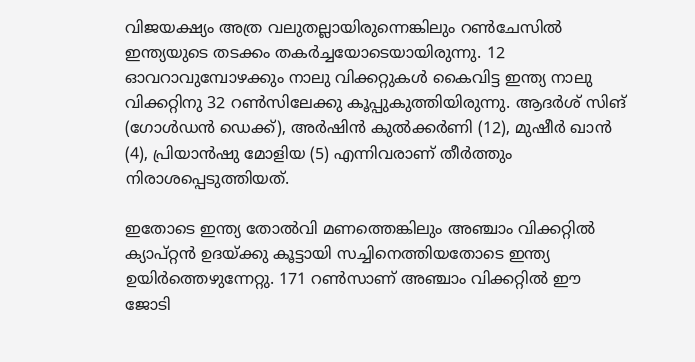വിജയക്ഷ്യം അത്ര വലുതല്ലായിരുന്നെങ്കിലും റണ്‍ചേസില്‍ ഇന്ത്യയുടെ തടക്കം തകര്‍ച്ചയോടെയായിരുന്നു. 12 ഓവറാവുമ്പോഴക്കും നാലു വിക്കറ്റുകള്‍ കൈവിട്ട ഇന്ത്യ നാലു വിക്കറ്റിനു 32 റണ്‍സിലേക്കു കൂപ്പുകുത്തിയിരുന്നു. ആദര്‍ശ് സിങ് (ഗോള്‍ഡന്‍ ഡെക്ക്), അര്‍ഷിന്‍ കുല്‍ക്കര്‍ണി (12), മുഷീര്‍ ഖാന്‍ (4), പ്രിയാന്‍ഷു മോളിയ (5) എന്നിവരാണ് തീര്‍ത്തും നിരാശപ്പെടുത്തിയത്.

ഇതോടെ ഇന്ത്യ തോല്‍വി മണത്തെങ്കിലും അഞ്ചാം വിക്കറ്റില്‍ ക്യാപ്റ്റന്‍ ഉദയ്ക്കു കൂട്ടായി സച്ചിനെത്തിയതോടെ ഇന്ത്യ ഉയിര്‍ത്തെഴുന്നേറ്റു. 171 റണ്‍സാണ് അഞ്ചാം വിക്കറ്റില്‍ ഈ ജോടി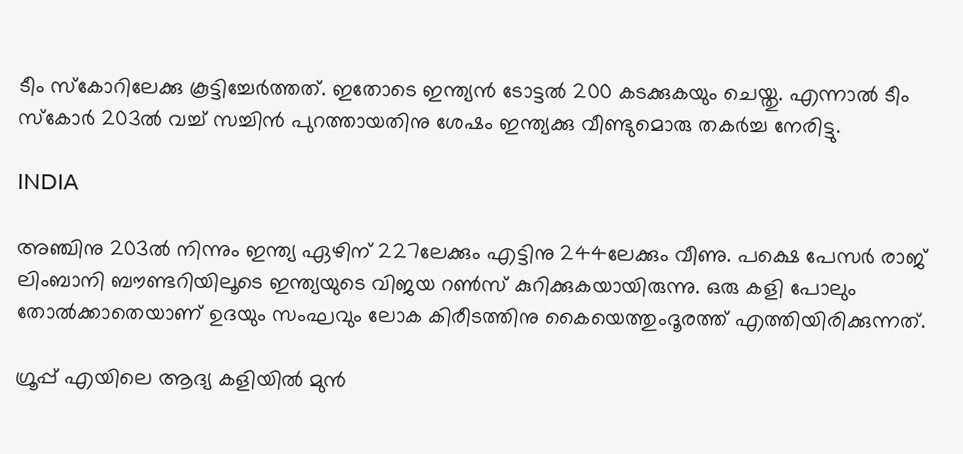ടീം സ്‌കോറിലേക്കു കൂട്ടിച്ചേര്‍ത്തത്. ഇതോടെ ഇന്ത്യന്‍ ടോട്ടല്‍ 200 കടക്കുകയും ചെയ്തു. എന്നാല്‍ ടീം സ്‌കോര്‍ 203ല്‍ വച്ച് സച്ചിന്‍ പുറത്തായതിനു ശേഷം ഇന്ത്യക്കു വീണ്ടുമൊരു തകര്‍ച്ച നേരിട്ടു.

INDIA

അഞ്ചിനു 203ല്‍ നിന്നും ഇന്ത്യ ഏഴിന് 227ലേക്കും എട്ടിനു 244ലേക്കും വീണു. പക്ഷെ പേസര്‍ രാജ് ലിംബാനി ബൗണ്ടറിയിലൂടെ ഇന്ത്യയുടെ വിജയ റണ്‍സ് കുറിക്കുകയായിരുന്നു. ഒരു കളി പോലും തോല്‍ക്കാതെയാണ് ഉദയും സംഘവും ലോക കിരീടത്തിനു കൈയെത്തുംദൂരത്ത് എത്തിയിരിക്കുന്നത്.

ഗ്രൂപ്പ് എയിലെ ആദ്യ കളിയില്‍ മുന്‍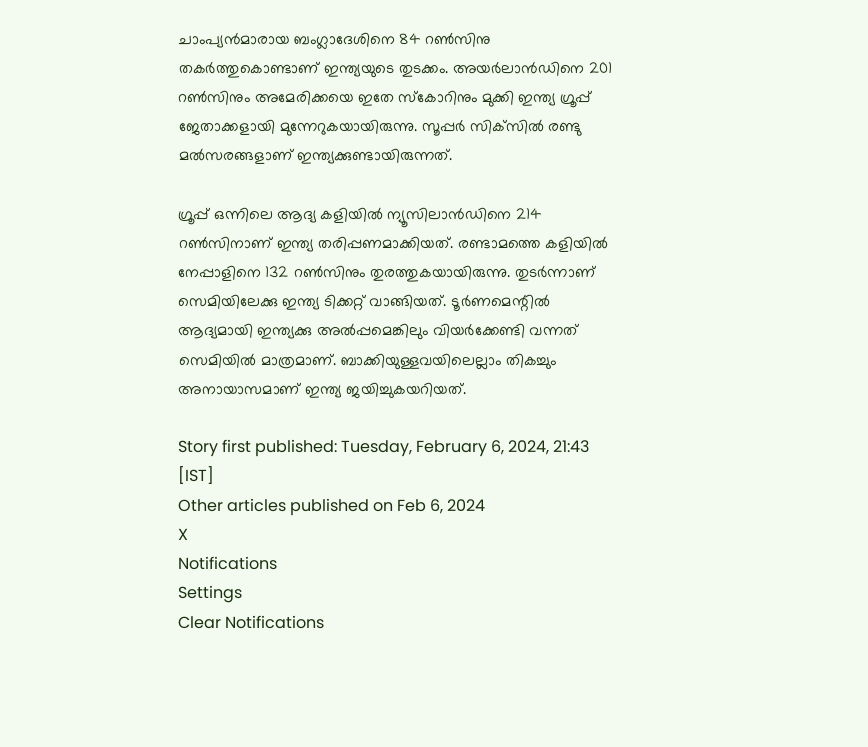ചാംപ്യന്‍മാരായ ബംഗ്ലാദേശിനെ 84 റണ്‍സിനു തകര്‍ത്തുകൊണ്ടാണ് ഇന്ത്യയുടെ തുടക്കം. അയര്‍ലാന്‍ഡിനെ 201 റണ്‍സിനും അമേരിക്കയെ ഇതേ സ്‌കോറിനും മുക്കി ഇന്ത്യ ഗ്രൂപ്പ് ജേതാക്കളായി മുന്നേറുകയായിരുന്നു. സൂപ്പര്‍ സിക്‌സില്‍ രണ്ടു മല്‍സരങ്ങളാണ് ഇന്ത്യക്കുണ്ടായിരുന്നത്.

ഗ്രൂപ്പ് ഒന്നിലെ ആദ്യ കളിയില്‍ ന്യൂസിലാന്‍ഡിനെ 214 റണ്‍സിനാണ് ഇന്ത്യ തരിപ്പണമാക്കിയത്. രണ്ടാമത്തെ കളിയില്‍ നേപ്പാളിനെ 132 റണ്‍സിനും തുരത്തുകയായിരുന്നു. തുടര്‍ന്നാണ് സെമിയിലേക്കു ഇന്ത്യ ടിക്കറ്റ് വാങ്ങിയത്. ടൂര്‍ണമെന്റില്‍ ആദ്യമായി ഇന്ത്യക്കു അല്‍പ്പമെങ്കിലും വിയര്‍ക്കേണ്ടി വന്നത് സെമിയില്‍ മാത്രമാണ്. ബാക്കിയുള്ളവയിലെല്ലാം തികച്ചും അനായാസമാണ് ഇന്ത്യ ജയിച്ചുകയറിയത്.

Story first published: Tuesday, February 6, 2024, 21:43 [IST]
Other articles published on Feb 6, 2024
X
Notifications
Settings
Clear Notifications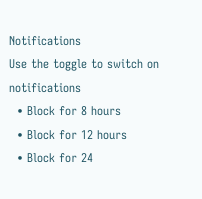Notifications
Use the toggle to switch on notifications
  • Block for 8 hours
  • Block for 12 hours
  • Block for 24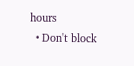hours
  • Don't block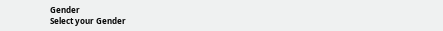Gender
Select your Gender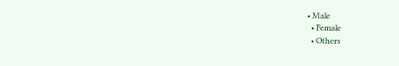• Male
  • Female
  • Others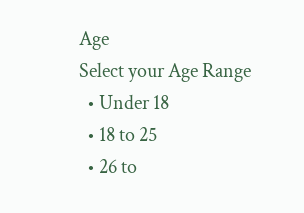Age
Select your Age Range
  • Under 18
  • 18 to 25
  • 26 to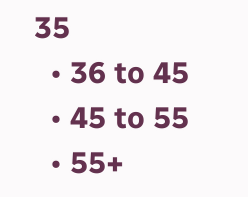35
  • 36 to 45
  • 45 to 55
  • 55+